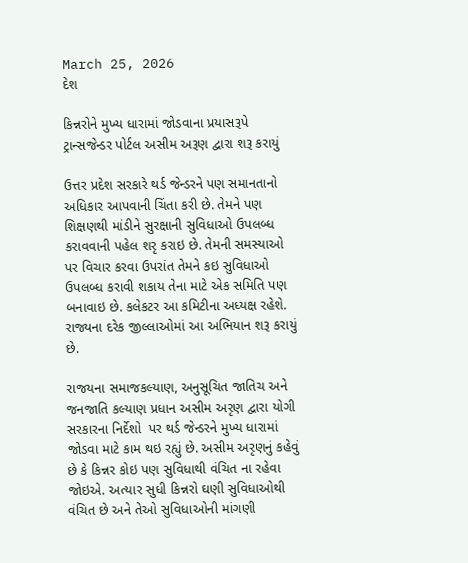March 25, 2026
દેશ

કિન્નરોને મુખ્ય ધારામાં જોડવાના પ્રયાસરૂપે ટ્રાન્સજેન્ડર પોર્ટલ અસીમ અરૂણ દ્વારા શરૂ કરાયું

ઉત્તર પ્રદેશ સરકારે થર્ડ જેન્ડરને પણ સમાનતાનો અધિકાર આપવાની ચિંતા કરી છે. તેમને પણ શિક્ષણથી માંડીને સુરક્ષાની સુવિધાઓ ઉપલબ્ધ કરાવવાની પહેલ શરૃ કરાઇ છે. તેમની સમસ્યાઓ પર વિચાર કરવા ઉપરાંત તેમને કઇ સુવિધાઓ ઉપલબ્ધ કરાવી શકાય તેના માટે એક સમિતિ પણ બનાવાઇ છે. કલેકટર આ કમિટીના અધ્યક્ષ રહેશે. રાજ્યના દરેક જીલ્લાઓમાં આ અભિયાન શરૂ કરાયું છે.

રાજયના સમાજકલ્યાણ, અનુસૂચિત જાતિચ અને જનજાતિ કલ્યાણ પ્રધાન અસીમ અરૃણ દ્વારા યોગી સરકારના નિર્દેશો  પર થર્ડ જેન્ડરને મુખ્ય ધારામાં જોડવા માટે કામ થઇ રહ્યું છે. અસીમ અરૃણનું કહેવું છે કે કિન્નર કોઇ પણ સુવિધાથી વંચિત ના રહેવા જોઇએ. અત્યાર સુધી કિન્નરો ઘણી સુવિધાઓથી વંચિત છે અને તેઓ સુવિધાઓની માંગણી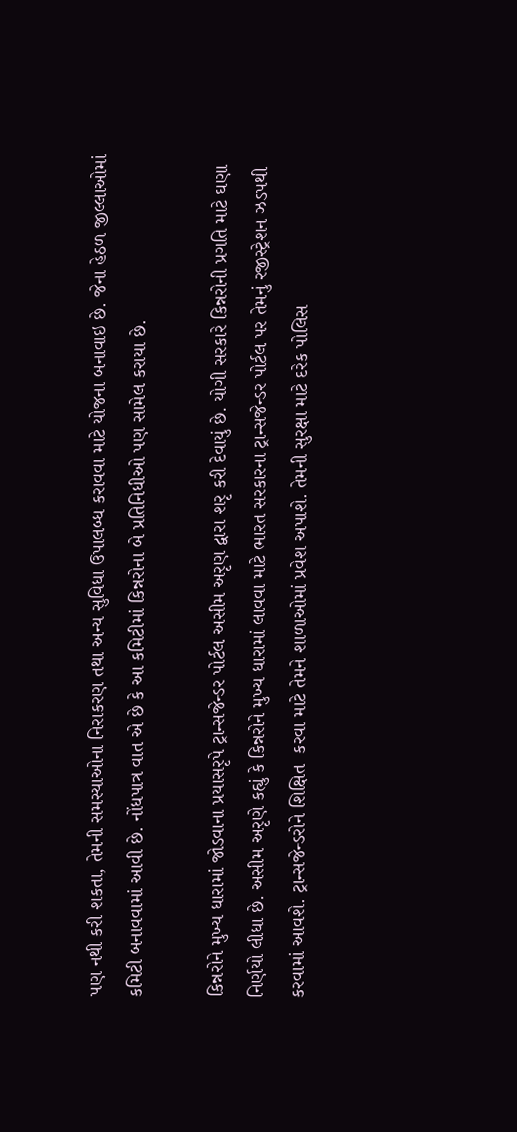પણ નથી કરી શકતા, તેમની સમસ્યાઓના નિરાકરણ તથા અન્ય સુવિધા ઉપાલબ્ધ કરાવવા માટે યોજના બનાવાઇ છે. જેના હેઠળ જીલ્લાઓમાં કમિટી બનાવવામાં આવી છે. નોંધપાત્ર વાત એ છે કે આ કમિટીમાં કિન્નરોના બે પ્રતિનિધીઓ પણ સામેલ કરાયા છે.

કિન્નરોને મુખ્ય ધારામાં જોડવાના પ્રયાસરૃપે ટ્રાન્સજેન્ડર પોર્ટલ અસીમ અરૃણ દ્વારા શરૃ કરી દેવાયું છે. યોગી સરકારે કિન્નરોની પ્રગતિ માટે ઘણા નિર્ણયો લીધા છે. અસીમ અરૃણે કહ્યું કે કિન્નરોને મુખ્ય ધારામાં લાવવા માટે ભારત સરકારના ટ્રાન્સજેન્ડર પોર્ટલ પર તેમનું રજીસ્ટ્રેશન ઝડપથી કરવામાં આવશે. ટ્રાન્સજેન્ડરોને શિક્ષિત  કરવા માટે તેમને શાળાઓમાં પ્રવેશ અપાશે. તેમની સુરક્ષા માટે દરેક પોલિસ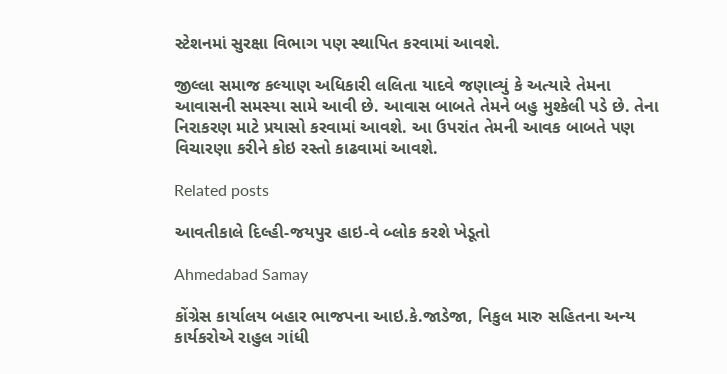સ્ટેશનમાં સુરક્ષા વિભાગ પણ સ્થાપિત કરવામાં આવશે.

જીલ્લા સમાજ કલ્યાણ અધિકારી લલિતા યાદવે જણાવ્યું કે અત્યારે તેમના આવાસની સમસ્યા સામે આવી છે. આવાસ બાબતે તેમને બહુ મુશ્કેલી પડે છે. તેના નિરાકરણ માટે પ્રયાસો કરવામાં આવશે. આ ઉપરાંત તેમની આવક બાબતે પણ વિચારણા કરીને કોઇ રસ્તો કાઢવામાં આવશે.

Related posts

આવતીકાલે દિલ્હી-જયપુર હાઇ-વે બ્લોક કરશે ખેડૂતો

Ahmedabad Samay

કોંગ્રેસ કાર્યાલય બહાર ભાજપના આઇ.કે.જાડેજા, નિકુલ મારુ સહિતના અન્ય કાર્યકરોએ રાહુલ ગાંધી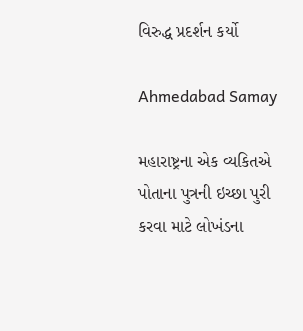વિરુદ્ધ પ્રદર્શન કર્યો

Ahmedabad Samay

મહારાષ્ટ્રના એક વ્યકિતએ પોતાના પુત્રની ઇચ્છા પુરી કરવા માટે લોખંડના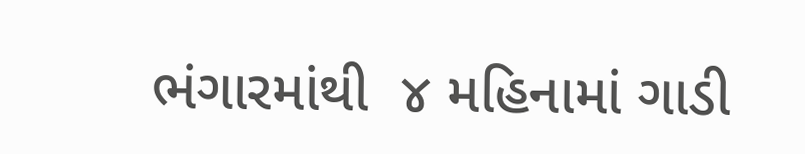ભંગારમાંથી  ૪ મહિનામાં ગાડી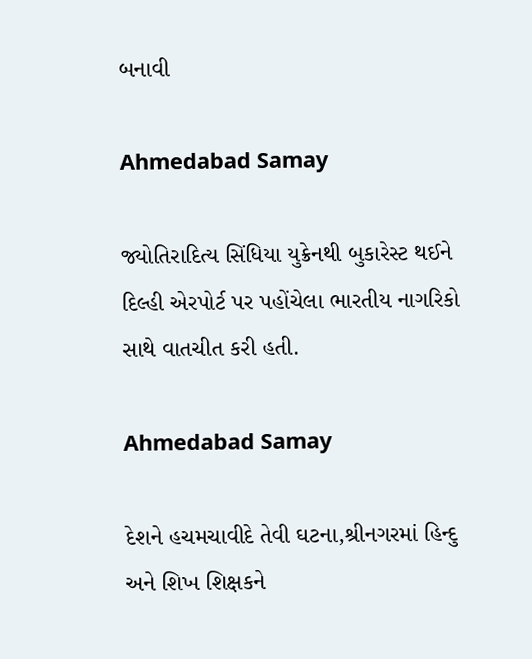બનાવી

Ahmedabad Samay

જ્યોતિરાદિત્ય સિંધિયા યુક્રેનથી બુકારેસ્ટ થઈને દિલ્હી એરપોર્ટ પર પહોંચેલા ભારતીય નાગરિકો સાથે વાતચીત કરી હતી.

Ahmedabad Samay

દેશને હચમચાવીદે તેવી ઘટના,શ્રીનગરમાં હિન્દુ અને શિખ શિક્ષકને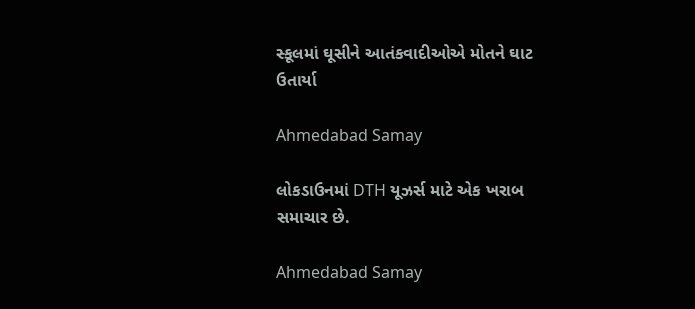સ્કૂલમાં ઘૂસીને આતંકવાદીઓએ મોતને ઘાટ ઉતાર્યા

Ahmedabad Samay

લોકડાઉનમાં DTH યૂઝર્સ માટે એક ખરાબ સમાચાર છે.

Ahmedabad Samay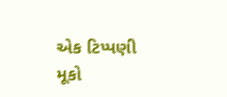એક ટિપ્પણી મૂકો